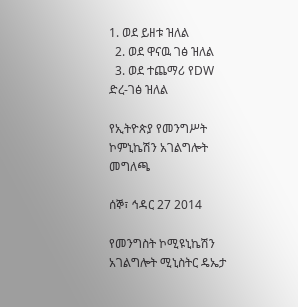1. ወደ ይዘቱ ዝለል
  2. ወደ ዋናዉ ገፅ ዝለል
  3. ወደ ተጨማሪ የDW ድረ-ገፅ ዝለል

የኢትዮጵያ የመንግሥት ኮምኒኬሽን አገልግሎት መግለጫ

ሰኞ፣ ኅዳር 27 2014

የመንግስት ኮሚዩኒኬሽን አገልግሎት ሚኒስትር ዴኤታ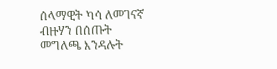ሰላማዊት ካሳ ለመገናኛ ብዙሃን በሰጡት መግለጫ እንዳሉት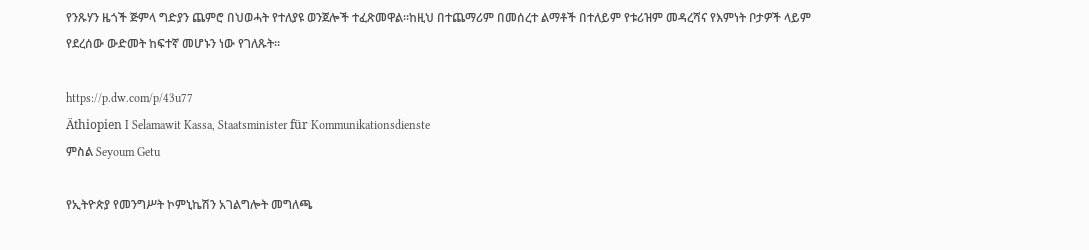የንጹሃን ዜጎች ጅምላ ግድያን ጨምሮ በህወሓት የተለያዩ ወንጀሎች ተፈጽመዋል፡፡ከዚህ በተጨማሪም በመሰረተ ልማቶች በተለይም የቱሪዝም መዳረሻና የእምነት ቦታዎች ላይም የደረሰው ውድመት ከፍተኛ መሆኑን ነው የገለጹት፡፡

https://p.dw.com/p/43u77
Äthiopien I Selamawit Kassa, Staatsminister für Kommunikationsdienste
ምስል Seyoum Getu

የኢትዮጵያ የመንግሥት ኮምኒኬሽን አገልግሎት መግለጫ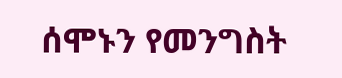ሰሞኑን የመንግስት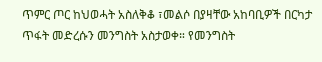ጥምር ጦር ከህወሓት አስለቅቆ ፣መልሶ በያዛቸው አከባቢዎች በርካታ ጥፋት መድረሱን መንግስት አስታወቀ። የመንግስት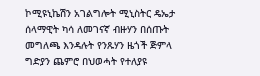ኮሚዩኒኬሽን አገልግሎት ሚኒስትር ዴኤታ ሰላማዊት ካሳ ለመገናኛ ብዙሃን በሰጡት መግለጫ እንዳሉት የንጹሃን ዜጎች ጅምላ ግድያን ጨምሮ በህወሓት የተለያዩ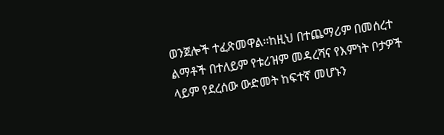ወንጀሎች ተፈጽመዋል፡፡ከዚህ በተጨማሪም በመሰረተ ልማቶች በተለይም የቱሪዝም መዳረሻና የእምነት ቦታዎች ላይም የደረሰው ውድመት ከፍተኛ መሆኑን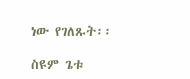ነው የገለጹት፡፡

ስዩም ጌቱ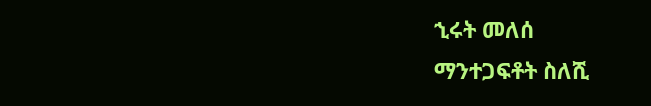ኂሩት መለሰ
ማንተጋፍቶት ስለሺ